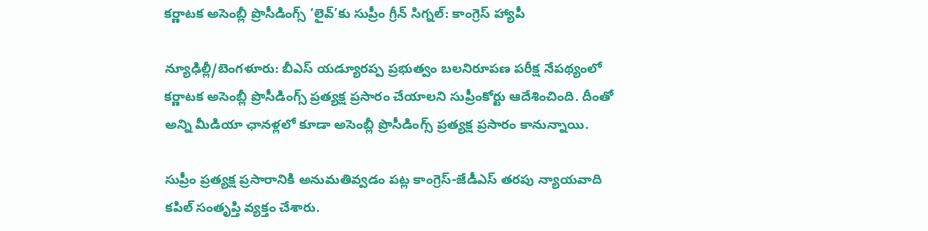కర్ణాటక అసెంబ్లీ ప్రొసీడింగ్స్‌ ‘లైవ్’కు సుప్రీం గ్రీన్ సిగ్నల్: కాంగ్రెస్ హ్యాపీ

న్యూఢిల్లీ/బెంగళూరు: బీఎస్ యడ్యూరప్ప ప్రభుత్వం బలనిరూపణ పరీక్ష నేపథ్యంలో కర్ణాటక అసెంబ్లీ ప్రొసీడింగ్స్ ప్రత్యక్ష ప్రసారం చేయాలని సుప్రీంకోర్టు ఆదేశించింది. దీంతో అన్ని మీడియా ఛానళ్లలో కూడా అసెంబ్లీ ప్రొసీడింగ్స్ ప్రత్యక్ష ప్రసారం కానున్నాయి.

సుప్రీం ప్రత్యక్ష ప్రసారానికి అనుమతివ్వడం పట్ల కాంగ్రెస్-జేడీఎస్ తరపు న్యాయవాది కపిల్ సంతృప్తి వ్యక్తం చేశారు.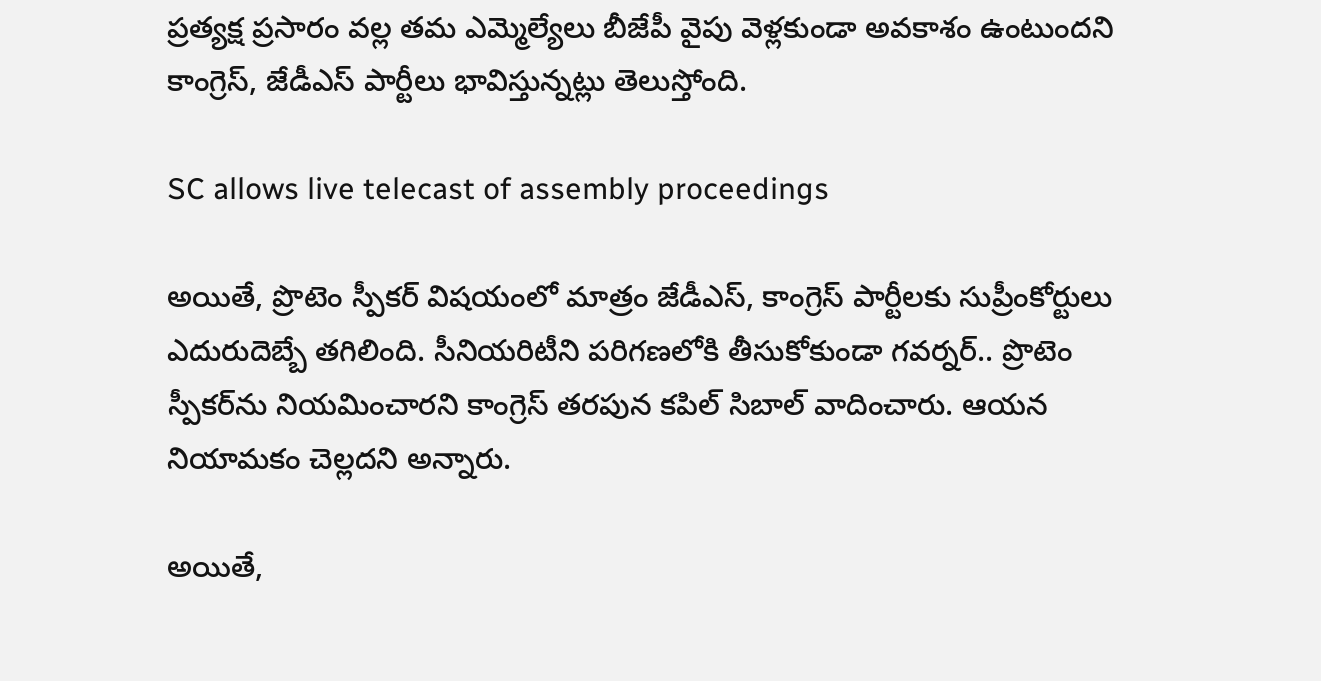ప్రత్యక్ష ప్రసారం వల్ల తమ ఎమ్మెల్యేలు బీజేపీ వైపు వెళ్లకుండా అవకాశం ఉంటుందని కాంగ్రెస్, జేడీఎస్ పార్టీలు భావిస్తున్నట్లు తెలుస్తోంది.

SC allows live telecast of assembly proceedings

అయితే, ప్రొటెం స్పీకర్ విషయంలో మాత్రం జేడీఎస్, కాంగ్రెస్ పార్టీలకు సుప్రీంకోర్టులు ఎదురుదెబ్బే తగిలింది. సీనియరిటీని పరిగణలోకి తీసుకోకుండా గవర్నర్.. ప్రొటెం స్పీకర్‌ను నియమించారని కాంగ్రెస్ తరపున కపిల్ సిబాల్ వాదించారు. ఆయన నియామకం చెల్లదని అన్నారు.

అయితే,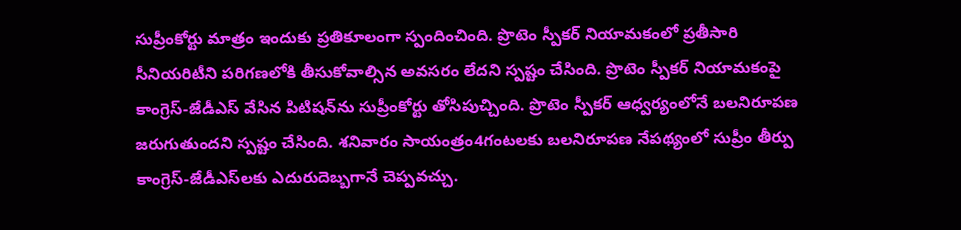సుప్రీంకోర్టు మాత్రం ఇందుకు ప్రతికూలంగా స్పందించింది. ప్రొటెం స్పీకర్ నియామకంలో ప్రతీసారి సీనియరిటీని పరిగణలోకి తీసుకోవాల్సిన అవసరం లేదని స్పష్టం చేసింది. ప్రొటెం స్పీకర్ నియామకంపై కాంగ్రెస్-జేడీఎస్ వేసిన పిటిషన్‌ను సుప్రీంకోర్టు తోసిపుచ్చింది. ప్రొటెం స్పీకర్ ఆధ్వర్యంలోనే బలనిరూపణ జరుగుతుందని స్పష్టం చేసింది. శనివారం సాయంత్రం4గంటలకు బలనిరూపణ నేపథ్యంలో సుప్రీం తీర్పు కాంగ్రెస్-జేడీఎస్‌లకు ఎదురుదెబ్బగానే చెప్పవచ్చు.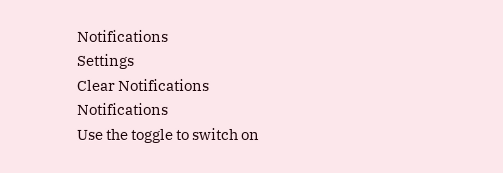Notifications
Settings
Clear Notifications
Notifications
Use the toggle to switch on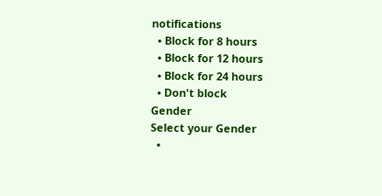notifications
  • Block for 8 hours
  • Block for 12 hours
  • Block for 24 hours
  • Don't block
Gender
Select your Gender
  •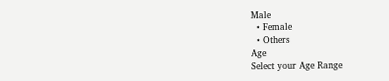Male
  • Female
  • Others
Age
Select your Age Range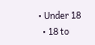• Under 18
  • 18 to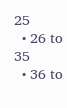25
  • 26 to 35
  • 36 to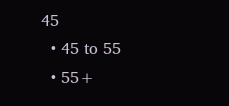45
  • 45 to 55
  • 55+